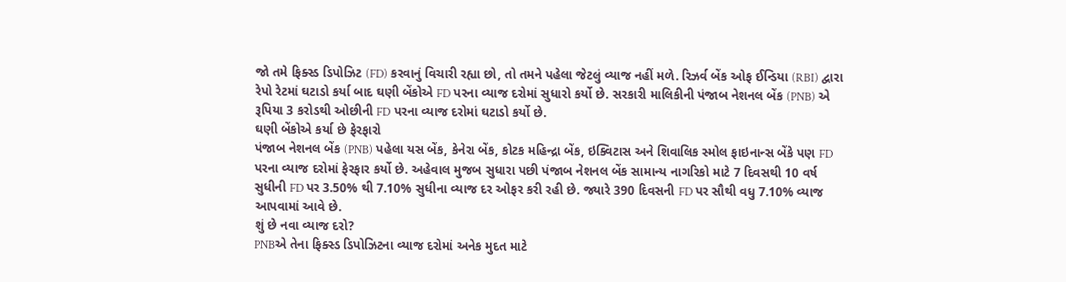જો તમે ફિક્સ્ડ ડિપોઝિટ (FD) કરવાનું વિચારી રહ્યા છો, તો તમને પહેલા જેટલું વ્યાજ નહીં મળે. રિઝર્વ બેંક ઓફ ઈન્ડિયા (RBI) દ્વારા રેપો રેટમાં ઘટાડો કર્યા બાદ ઘણી બેંકોએ FD પરના વ્યાજ દરોમાં સુધારો કર્યો છે. સરકારી માલિકીની પંજાબ નેશનલ બેંક (PNB) એ રૂપિયા 3 કરોડથી ઓછીની FD પરના વ્યાજ દરોમાં ઘટાડો કર્યો છે.
ઘણી બેંકોએ કર્યા છે ફેરફારો
પંજાબ નેશનલ બેંક (PNB) પહેલા યસ બેંક, કેનેરા બેંક, કોટક મહિન્દ્રા બેંક, ઇક્વિટાસ અને શિવાલિક સ્મોલ ફાઇનાન્સ બેંકે પણ FD પરના વ્યાજ દરોમાં ફેરફાર કર્યો છે. અહેવાલ મુજબ સુધારા પછી પંજાબ નેશનલ બેંક સામાન્ય નાગરિકો માટે 7 દિવસથી 10 વર્ષ સુધીની FD પર 3.50% થી 7.10% સુધીના વ્યાજ દર ઓફર કરી રહી છે. જ્યારે 390 દિવસની FD પર સૌથી વધુ 7.10% વ્યાજ આપવામાં આવે છે.
શું છે નવા વ્યાજ દરો?
PNBએ તેના ફિક્સ્ડ ડિપોઝિટના વ્યાજ દરોમાં અનેક મુદત માટે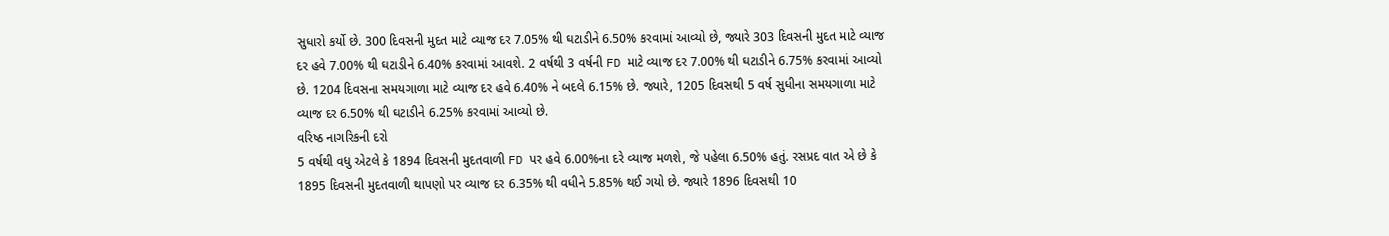સુધારો કર્યો છે. 300 દિવસની મુદત માટે વ્યાજ દર 7.05% થી ઘટાડીને 6.50% કરવામાં આવ્યો છે, જ્યારે 303 દિવસની મુદત માટે વ્યાજ દર હવે 7.00% થી ઘટાડીને 6.40% કરવામાં આવશે. 2 વર્ષથી 3 વર્ષની FD માટે વ્યાજ દર 7.00% થી ઘટાડીને 6.75% કરવામાં આવ્યો છે. 1204 દિવસના સમયગાળા માટે વ્યાજ દર હવે 6.40% ને બદલે 6.15% છે. જ્યારે, 1205 દિવસથી 5 વર્ષ સુધીના સમયગાળા માટે વ્યાજ દર 6.50% થી ઘટાડીને 6.25% કરવામાં આવ્યો છે.
વરિષ્ઠ નાગરિકની દરો
5 વર્ષથી વધુ એટલે કે 1894 દિવસની મુદતવાળી FD પર હવે 6.00%ના દરે વ્યાજ મળશે, જે પહેલા 6.50% હતું. રસપ્રદ વાત એ છે કે 1895 દિવસની મુદતવાળી થાપણો પર વ્યાજ દર 6.35% થી વધીને 5.85% થઈ ગયો છે. જ્યારે 1896 દિવસથી 10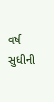વર્ષ સુધીની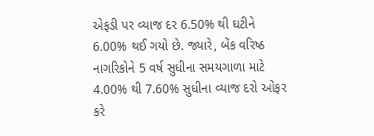એફડી પર વ્યાજ દર 6.50% થી ઘટીને 6.00% થઈ ગયો છે. જ્યારે, બેંક વરિષ્ઠ નાગરિકોને 5 વર્ષ સુધીના સમયગાળા માટે 4.00% થી 7.60% સુધીના વ્યાજ દરો ઓફર કરે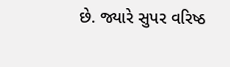છે. જ્યારે સુપર વરિષ્ઠ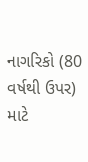નાગરિકો (80 વર્ષથી ઉપર) માટે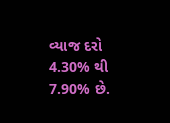વ્યાજ દરો 4.30% થી 7.90% છે.